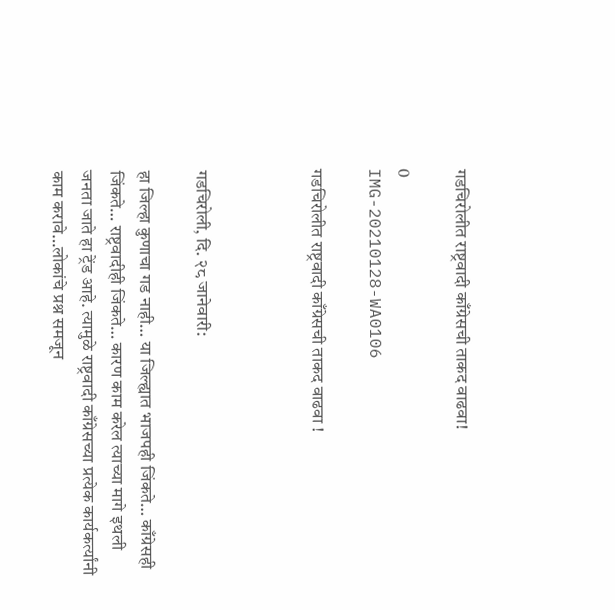गडचिरोलीत राष्ट्रवादी काँग्रेसची ताकद वाढवा!

0
IMG-20210128-WA0106

गडचिरोलीत राष्ट्रवादी काँग्रेसची ताकद वाढवा !



गडचिरोली, दि. २८ जानेवारी:

हा जिल्हा कुणाचा गड नाही… या जिल्ह्यात भाजपही जिंकते… काँग्रेसही जिंकते… राष्ट्रवादीही जिंकते… कारण काम करेल त्याच्या मागे इथली जनता जाते हा ट्रेंड आहे. त्यामुळे राष्ट्रवादी काँग्रेसच्या प्रत्येक कार्यकर्त्यांनी काम करावे…लोकांचे प्रश्न समजून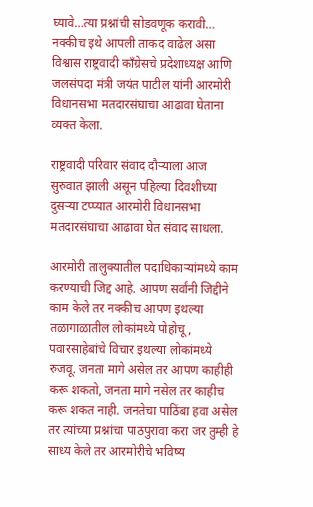घ्यावे…त्या प्रश्नांची सोडवणूक करावी… नक्कीच इथे आपली ताकद वाढेल असा विश्वास राष्ट्रवादी काँग्रेसचे प्रदेशाध्यक्ष आणि जलसंपदा मंत्री जयंत पाटील यांनी आरमोरी विधानसभा मतदारसंघाचा आढावा घेताना व्यक्त केला.

राष्ट्रवादी परिवार संवाद दौर्‍याला आज सुरुवात झाली असून पहिल्या दिवशीच्या दुसर्‍या टप्प्यात आरमोरी विधानसभा मतदारसंघाचा आढावा घेत संवाद साधला.

आरमोरी तालुक्यातील पदाधिकाऱ्यांमध्ये काम करण्याची जिद्द आहे. आपण सर्वांनी जिद्दीने काम केले तर नक्कीच आपण इथल्या तळागाळातील लोकांमध्ये पोहोचू, पवारसाहेबांचे विचार इथल्या लोकांमध्ये रुजवू. जनता मागे असेल तर आपण काहीही करू शकतो, जनता मागे नसेल तर काहीच करू शकत नाही. जनतेचा पाठिंबा हवा असेल तर त्यांच्या प्रश्नांचा पाठपुरावा करा जर तुम्ही हे साध्य केले तर आरमोरीचे भविष्य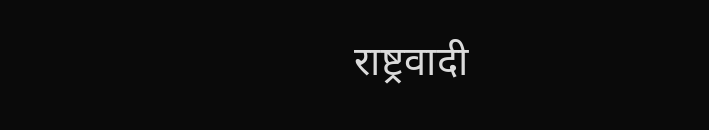राष्ट्रवादी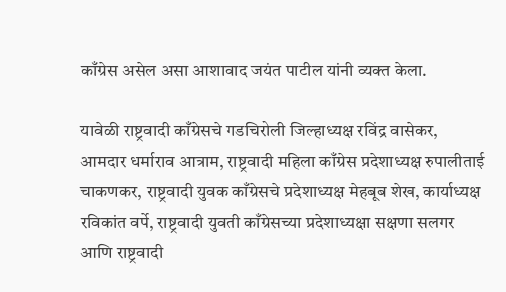काँग्रेस असेल असा आशावाद जयंत पाटील यांनी व्यक्त केला.

यावेळी राष्ट्रवादी काँग्रेसचे गडचिरोली जिल्हाध्यक्ष रविंद्र वासेकर, आमदार धर्माराव आत्राम, राष्ट्रवादी महिला काँग्रेस प्रदेशाध्यक्ष रुपालीताई चाकणकर, राष्ट्रवादी युवक काँग्रेसचे प्रदेशाध्यक्ष मेहबूब शेख, कार्याध्यक्ष रविकांत वर्पे, राष्ट्रवादी युवती काँग्रेसच्या प्रदेशाध्यक्षा सक्षणा सलगर आणि राष्ट्रवादी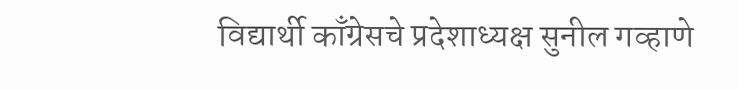विद्यार्थी काँग्रेसचे प्रदेशाध्यक्ष सुनील गव्हाणे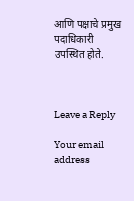आणि पक्षाचे प्रमुख पदाधिकारी उपस्थित होते.



Leave a Reply

Your email address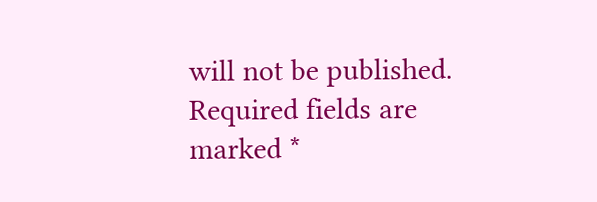will not be published. Required fields are marked *